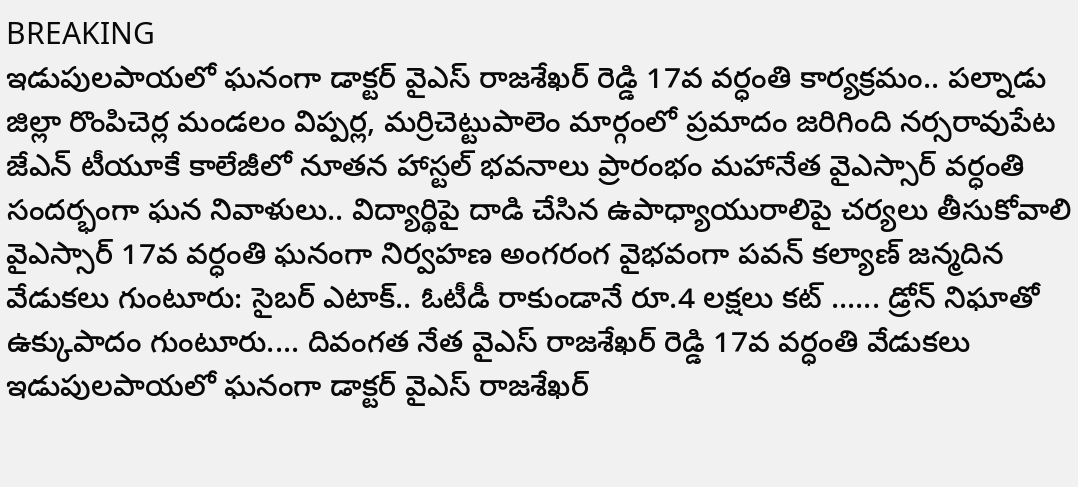BREAKING
ఇడుపులపాయలో ఘనంగా డాక్టర్ వైఎస్ రాజశేఖర్ రెడ్డి 17వ వర్ధంతి కార్యక్రమం.. పల్నాడు జిల్లా రొంపిచెర్ల మండలం విప్పర్ల, మర్రిచెట్టుపాలెం మార్గంలో ప్రమాదం జరిగింది నర్సరావుపేట జేఎన్ టీయూకే కాలేజీలో నూతన హాస్టల్ భవనాలు ప్రారంభం మహానేత వైఎస్సార్ వర్ధంతి సందర్భంగా ఘన నివాళులు.. విద్యార్థిపై దాడి చేసిన ఉపాధ్యాయురాలిపై చర్యలు తీసుకోవాలి వైఎస్సార్ 17వ వర్ధంతి ఘనంగా నిర్వహణ అంగరంగ వైభవంగా పవన్ కల్యాణ్ జన్మదిన వేడుకలు గుంటూరు: సైబర్ ఎటాక్.. ఓటీడీ రాకుండానే రూ.4 లక్షలు కట్ ...... డ్రోన్ నిఘాతో ఉక్కుపాదం గుంటూరు.... దివంగత నేత వైఎస్ రాజశేఖర్ రెడ్డి 17వ వర్ధంతి వేడుకలు ఇడుపులపాయలో ఘనంగా డాక్టర్ వైఎస్ రాజశేఖర్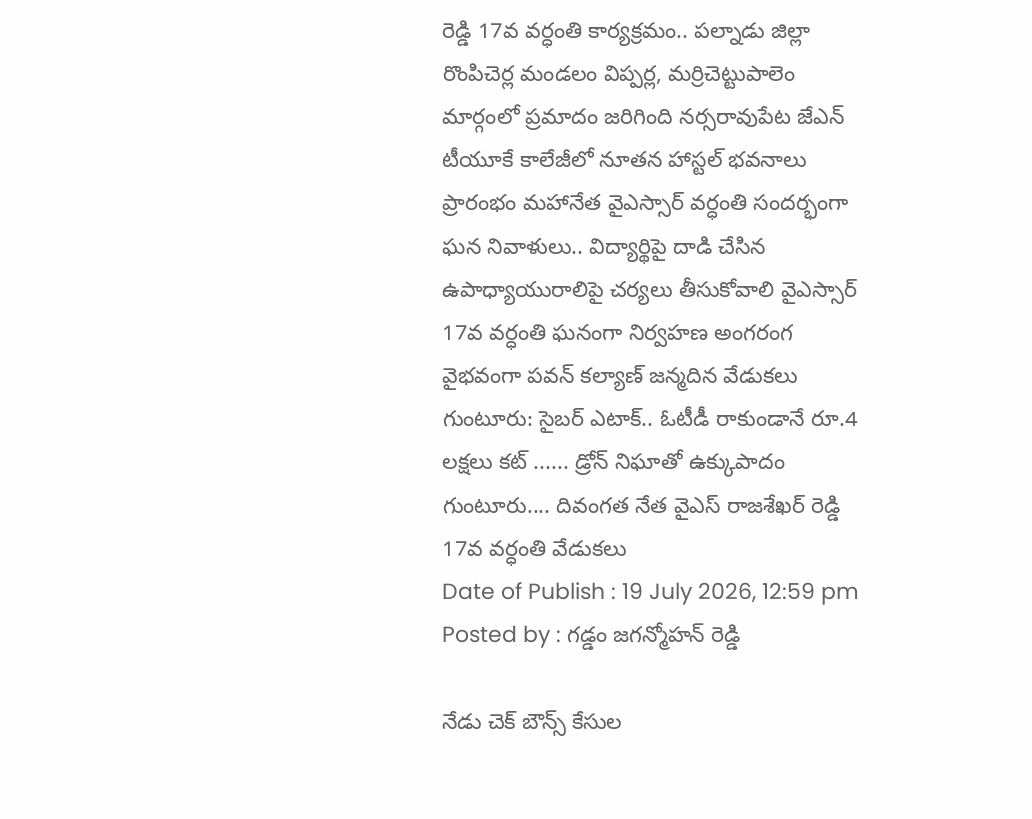రెడ్డి 17వ వర్ధంతి కార్యక్రమం.. పల్నాడు జిల్లా రొంపిచెర్ల మండలం విప్పర్ల, మర్రిచెట్టుపాలెం మార్గంలో ప్రమాదం జరిగింది నర్సరావుపేట జేఎన్ టీయూకే కాలేజీలో నూతన హాస్టల్ భవనాలు ప్రారంభం మహానేత వైఎస్సార్ వర్ధంతి సందర్భంగా ఘన నివాళులు.. విద్యార్థిపై దాడి చేసిన ఉపాధ్యాయురాలిపై చర్యలు తీసుకోవాలి వైఎస్సార్ 17వ వర్ధంతి ఘనంగా నిర్వహణ అంగరంగ వైభవంగా పవన్ కల్యాణ్ జన్మదిన వేడుకలు గుంటూరు: సైబర్ ఎటాక్.. ఓటీడీ రాకుండానే రూ.4 లక్షలు కట్ ...... డ్రోన్ నిఘాతో ఉక్కుపాదం గుంటూరు.... దివంగత నేత వైఎస్ రాజశేఖర్ రెడ్డి 17వ వర్ధంతి వేడుకలు
Date of Publish : 19 July 2026, 12:59 pm
Posted by : గడ్డం జగన్మోహన్ రెడ్డి

నేడు చెక్ బౌన్స్ కేసుల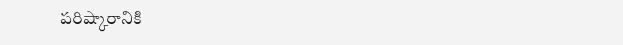పరిష్కారానికి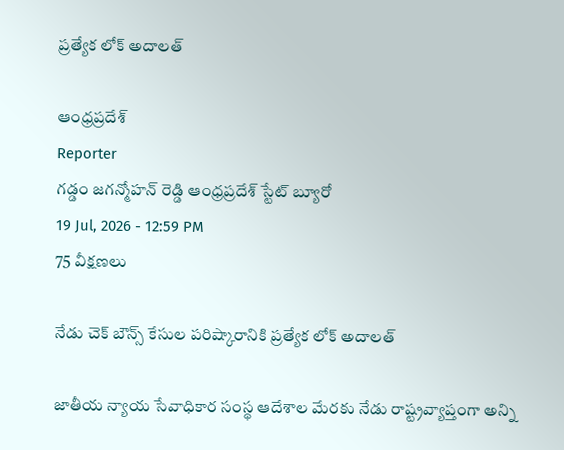ప్రత్యేక లోక్ అదాలత్

ఆంధ్రప్రదేశ్
Reporter
గడ్డం జగన్మోహన్ రెడ్డి ఆంధ్రప్రదేశ్ స్టేట్ బ్యూరో
19 Jul, 2026 - 12:59 PM
75 వీక్షణలు

నేడు చెక్ బౌన్స్ కేసుల పరిష్కారానికి ప్రత్యేక లోక్ అదాలత్

జాతీయ న్యాయ సేవాధికార సంస్థ ఆదేశాల మేరకు నేడు రాష్ట్రవ్యాప్తంగా అన్ని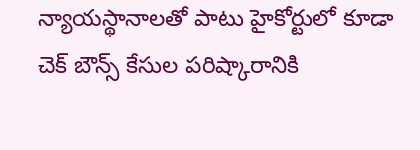న్యాయస్థానాలతో పాటు హైకోర్టులో కూడా చెక్ బౌన్స్ కేసుల పరిష్కారానికి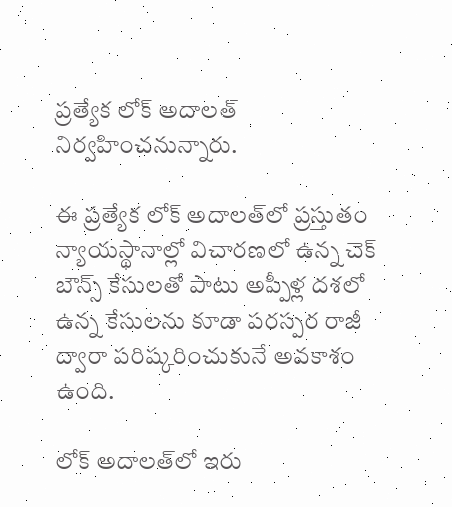ప్రత్యేక లోక్ అదాలత్ నిర్వహించనున్నారు.

ఈ ప్రత్యేక లోక్ అదాలత్‌లో ప్రస్తుతం న్యాయస్థానాల్లో విచారణలో ఉన్న చెక్ బౌన్స్ కేసులతో పాటు అప్పీళ్ల దశలో ఉన్న కేసులను కూడా పరస్పర రాజీ ద్వారా పరిష్కరించుకునే అవకాశం ఉంది.

లోక్ అదాలత్‌లో ఇరు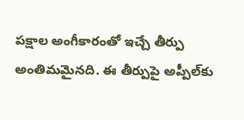పక్షాల అంగీకారంతో ఇచ్చే తీర్పు అంతిమమైనది. ఈ తీర్పుపై అప్పీల్‌కు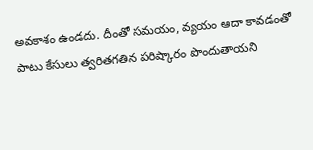అవకాశం ఉండదు. దీంతో సమయం, వ్యయం ఆదా కావడంతో పాటు కేసులు త్వరితగతిన పరిష్కారం పొందుతాయని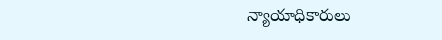న్యాయాధికారులు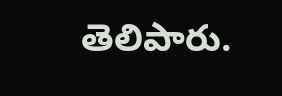తెలిపారు.